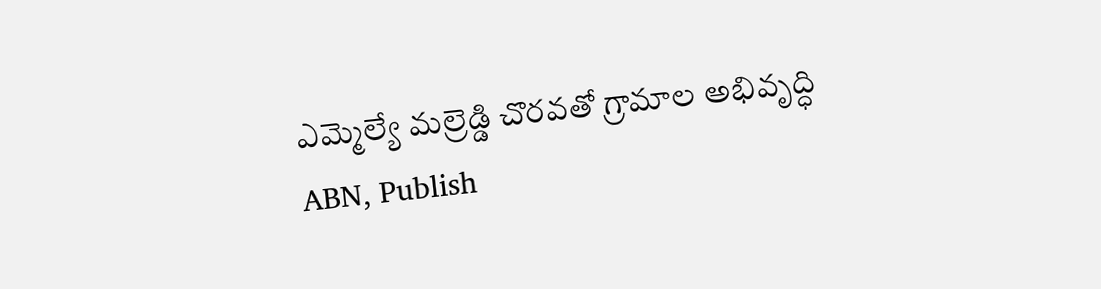ఎమ్మెల్యే మల్రెడ్డి చొరవతో గ్రామాల అభివృద్ధి
ABN, Publish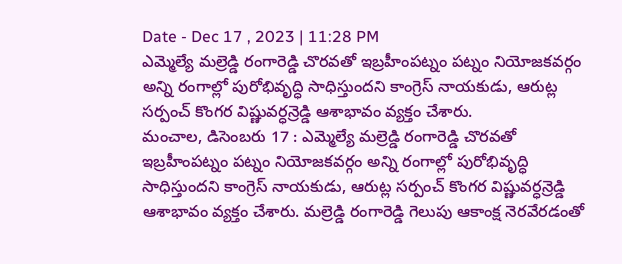Date - Dec 17 , 2023 | 11:28 PM
ఎమ్మెల్యే మల్రెడ్డి రంగారెడ్డి చొరవతో ఇబ్రహీంపట్నం పట్నం నియోజకవర్గం అన్ని రంగాల్లో పురోభివృద్ధి సాధిస్తుందని కాంగ్రెస్ నాయకుడు, ఆరుట్ల సర్పంచ్ కొంగర విష్ణువర్ధన్రెడ్డి ఆశాభావం వ్యక్తం చేశారు.
మంచాల, డిసెంబరు 17 : ఎమ్మెల్యే మల్రెడ్డి రంగారెడ్డి చొరవతో ఇబ్రహీంపట్నం పట్నం నియోజకవర్గం అన్ని రంగాల్లో పురోభివృద్ధి సాధిస్తుందని కాంగ్రెస్ నాయకుడు, ఆరుట్ల సర్పంచ్ కొంగర విష్ణువర్ధన్రెడ్డి ఆశాభావం వ్యక్తం చేశారు. మల్రెడ్డి రంగారెడ్డి గెలుపు ఆకాంక్ష నెరవేరడంతో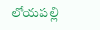లోయపల్లి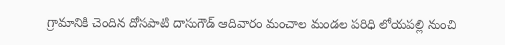గ్రామానికి చెందిన దోసపాటి దాసుగౌడ్ ఆదివారం మంచాల మండల పరిధి లోయపల్లి నుంచి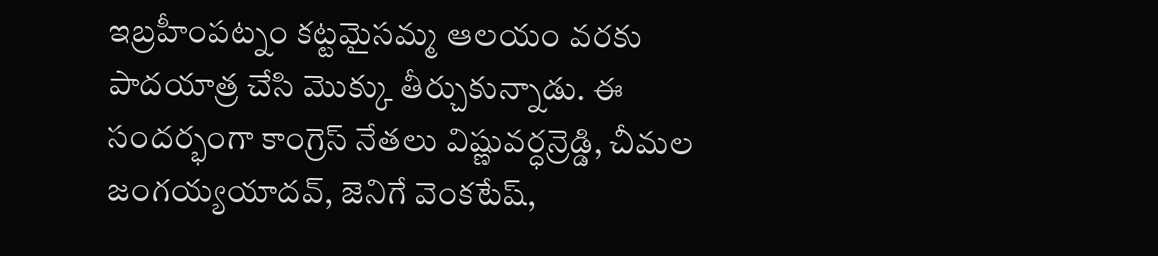ఇబ్రహీంపట్నం కట్టమైసమ్మ ఆలయం వరకు పాదయాత్ర చేసి మొక్కు తీర్చుకున్నాడు. ఈ సందర్భంగా కాంగ్రెస్ నేతలు విష్ణువర్ధన్రెడ్డి, చీమల జంగయ్యయాదవ్, జెనిగే వెంకటేష్,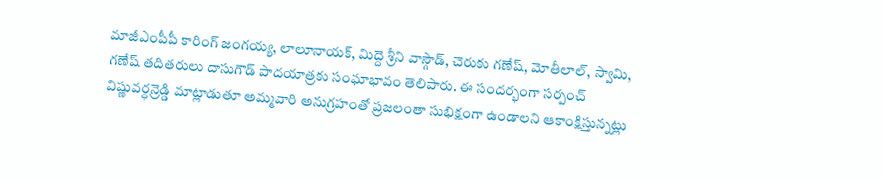మాజీఎంపీపీ కారింగ్ జంగయ్య, లాలూనాయక్, మిద్దె శ్రీని వాస్గౌడ్, చెరుకు గణేష్, మోతీలాల్, స్వామి, గణేష్ తదితరులు దాసుగౌడ్ పాదయాత్రకు సంఘాభావం తెలిపారు. ఈ సందర్భంగా సర్పంచ్ విష్ణువర్ధన్రెడ్డి మాట్లాడుతూ అమ్మవారి అనుగ్రహంతో ప్రజలంతా సుభిక్షంగా ఉండాలని ఆకాంక్షిస్తున్నట్లు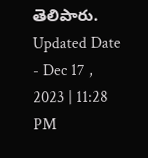తెలిపారు.
Updated Date - Dec 17 , 2023 | 11:28 PM